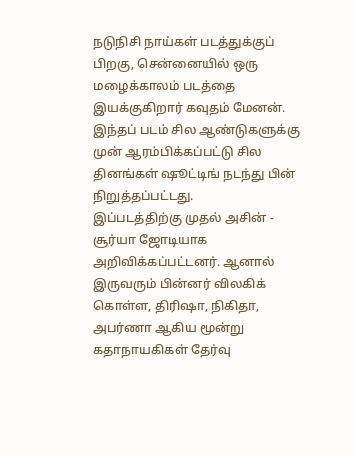நடுநிசி நாய்கள் படத்துக்குப் பிறகு, சென்னையில் ஒரு மழைக்காலம் படத்தை இயக்குகிறார் கவுதம் மேனன்.
இந்தப் படம் சில ஆண்டுகளுக்கு முன் ஆரம்பிக்கப்பட்டு சில தினங்கள் ஷூட்டிங் நடந்து பின் நிறுத்தப்பட்டது.
இப்படத்திற்கு முதல் அசின் - சூர்யா ஜோடியாக அறிவிக்கப்பட்டனர். ஆனால் இருவரும் பின்னர் விலகிக் கொள்ள, திரிஷா, நிகிதா, அபர்ணா ஆகிய மூன்று கதாநாயகிகள் தேர்வு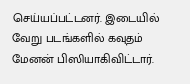செய்யப்பட்டனர். இடையில் வேறு படங்களில் கவுதம் மேனன் பிஸியாகிவிட்டார்.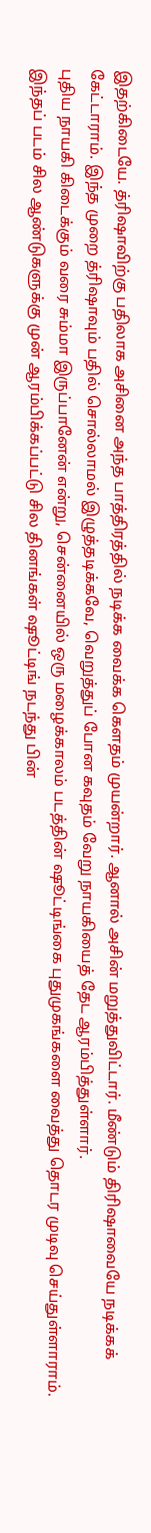இதற்கிடையே. த்ரிஷாவிற்கு பதிலாக அசினை அந்த பாத்திரத்தில் நடிக்க வைக்க கௌதம் முயன்றார். ஆனால் அசின் மறுத்துவிட்டார். மீண்டும் திரிஷாவையே நடிக்கக் கேட்டாராம். இந்த முறை த்ரிஷாவும் பதில் சொல்லாமல் இழுத்தடிக்கவே, வெறுத்துப் போன கவுதம் வேறு நாயகியைத் தேட ஆரம்பித்துள்ளார்.
புதிய நாயகி கிடைக்கும் வரை சும்மா இருப்பானேன் என்று, சென்னையில் ஒரு மழைக்காலம் படத்தின் ஷூட்டிங்கை புதுமுகங்களை வைத்து தொடர முடிவு செய்துள்ளாராம்.
இந்தப் படம் சில ஆண்டுகளுக்கு முன் ஆரம்பிக்கப்பட்டு சில தினங்கள் ஷூட்டிங் நடந்து பின்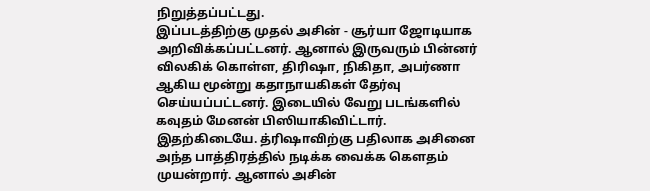நிறுத்தப்பட்டது.
இப்படத்திற்கு முதல் அசின் - சூர்யா ஜோடியாக அறிவிக்கப்பட்டனர். ஆனால் இருவரும் பின்னர் விலகிக் கொள்ள, திரிஷா, நிகிதா, அபர்ணா ஆகிய மூன்று கதாநாயகிகள் தேர்வு செய்யப்பட்டனர். இடையில் வேறு படங்களில் கவுதம் மேனன் பிஸியாகிவிட்டார்.
இதற்கிடையே. த்ரிஷாவிற்கு பதிலாக அசினை அந்த பாத்திரத்தில் நடிக்க வைக்க கௌதம் முயன்றார். ஆனால் அசின்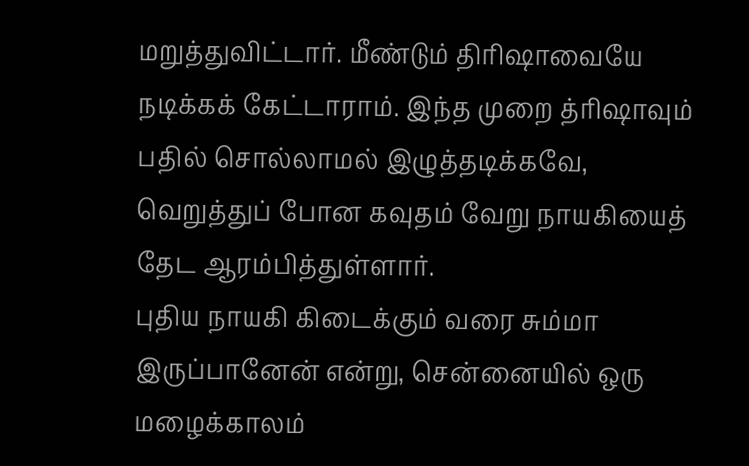மறுத்துவிட்டார். மீண்டும் திரிஷாவையே நடிக்கக் கேட்டாராம். இந்த முறை த்ரிஷாவும் பதில் சொல்லாமல் இழுத்தடிக்கவே, வெறுத்துப் போன கவுதம் வேறு நாயகியைத் தேட ஆரம்பித்துள்ளார்.
புதிய நாயகி கிடைக்கும் வரை சும்மா இருப்பானேன் என்று, சென்னையில் ஒரு மழைக்காலம்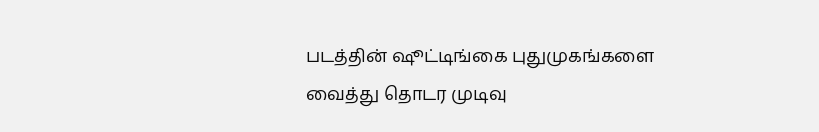படத்தின் ஷூட்டிங்கை புதுமுகங்களை வைத்து தொடர முடிவு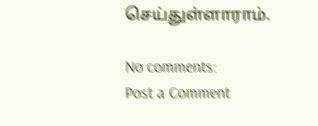செய்துள்ளாராம்.

No comments:
Post a Comment